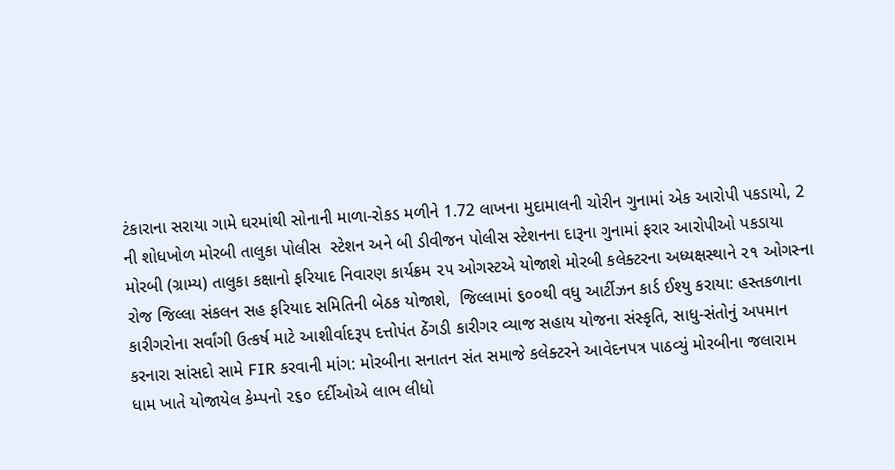ટંકારાના સરાયા ગામે ઘરમાંથી સોનાની માળા-રોકડ મળીને 1.72 લાખના મુદામાલની ચોરીન ગુનામાં એક આરોપી પકડાયો, 2 ની શોધખોળ મોરબી તાલુકા પોલીસ  સ્ટેશન અને બી ડીવીજન પોલીસ સ્ટેશનના દારૂના ગુનામાં ફરાર આરોપીઓ પકડાયા મોરબી (ગ્રામ્ય) તાલુકા કક્ષાનો ફરિયાદ નિવારણ કાર્યક્રમ ૨૫ ઓગસ્ટએ યોજાશે મોરબી કલેક્ટરના અધ્યક્ષસ્થાને ૨૧ ઓગસ્ના રોજ જિલ્લા સંકલન સહ ફરિયાદ સમિતિની બેઠક યોજાશે,  જિલ્લામાં ૬૦૦થી વધુ આર્ટીઝન કાર્ડ ઈશ્યુ કરાયા: હસ્તકળાના કારીગરોના સર્વાંગી ઉત્કર્ષ માટે આશીર્વાદરૂપ દત્તોપંત ઠેંગડી કારીગર વ્યાજ સહાય યોજના સંસ્કૃતિ, સાધુ-સંતોનું અપમાન કરનારા સાંસદો સામે FIR કરવાની માંગ: મોરબીના સનાતન સંત સમાજે કલેક્ટરને આવેદનપત્ર પાઠવ્યું મોરબીના જલારામ ધામ ખાતે યોજાયેલ કેમ્પનો ૨૬૦ દર્દીઓએ લાભ લીધો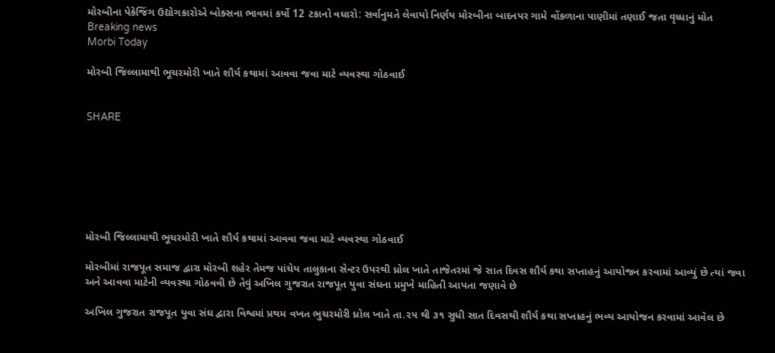મોરબીના પેકેજિંગ ઉદ્યોગકારોએ બોક્સના ભાવમાં કર્યો 12 ટકાનો વધારો: સર્વાનુમતે લેવાયો નિર્ણય મોરબીના બાદનપર ગામે વોંકળાના પાણીમાં તણાઈ જતા વૃધ્ધાનું મોત
Breaking news
Morbi Today

મોરબી જિલ્લામાથી ભૂચરમોરી ખાતે શૌર્ય કથામાં આવવા જવા માટે વ્યવસ્થા ગોઠવાઈ


SHARE







મોરબી જિલ્લામાથી ભૂચરમોરી ખાતે શૌર્ય કથામાં આવવા જવા માટે વ્યવસ્થા ગોઠવાઈ

મોરબીમાં રાજપૂત સમાજ દ્વારા મોરબી શહેર તેમજ પાંચેય તાલુકાના સેન્ટર ઉપરથી ધ્રોલ ખાતે તાજેતરમાં જે સાત દિવસ શૌર્ય કથા સપ્તાહનું આયોજન કરવામાં આવ્યું છે ત્યાં જવા અને આવવા માટેની વ્યવસ્થા ગોઠવવી છે તેવું અખિલ ગુજરાત રાજપૂત યુવા સંઘના પ્રમુખે માહિતી આપતા જણાવે છે

અખિલ ગુજરાત રાજપૂત યુવા સંઘ દ્વારા વિશ્વમાં પ્રથમ વખત ભુચરમોરી ધ્રોલ ખાતે તા.૨૫ થી ૩૧ સુધી સાત દિવસથી શૌર્ય કથા સપ્તાહનું ભવ્ય આયોજન કરવામાં આવેલ છે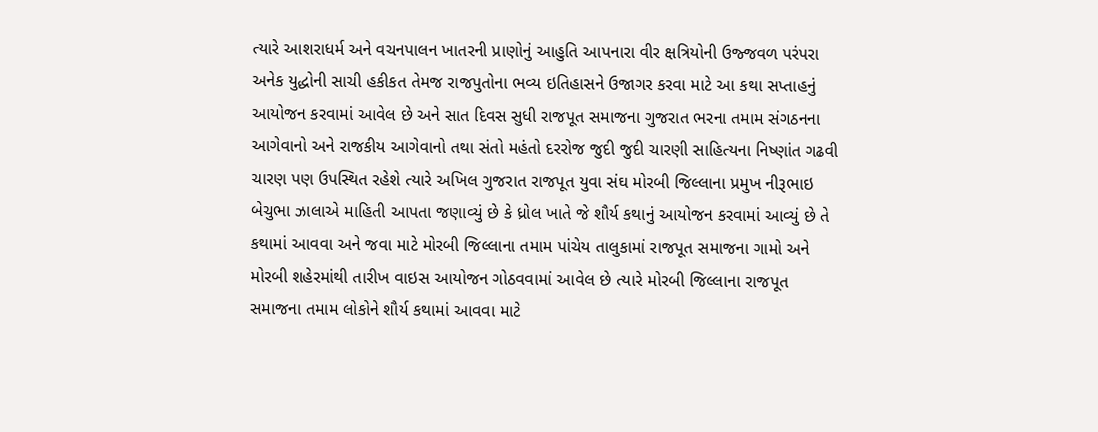ત્યારે આશરાધર્મ અને વચનપાલન ખાતરની પ્રાણોનું આહુતિ આપનારા વીર ક્ષત્રિયોની ઉજ્જવળ પરંપરા અનેક યુદ્ધોની સાચી હકીકત તેમજ રાજપુતોના ભવ્ય ઇતિહાસને ઉજાગર કરવા માટે આ કથા સપ્તાહનું આયોજન કરવામાં આવેલ છે અને સાત દિવસ સુધી રાજપૂત સમાજના ગુજરાત ભરના તમામ સંગઠનના આગેવાનો અને રાજકીય આગેવાનો તથા સંતો મહંતો દરરોજ જુદી જુદી ચારણી સાહિત્યના નિષ્ણાંત ગઢવી ચારણ પણ ઉપસ્થિત રહેશે ત્યારે અખિલ ગુજરાત રાજપૂત યુવા સંઘ મોરબી જિલ્લાના પ્રમુખ નીરૂભાઇ બેચુભા ઝાલાએ માહિતી આપતા જણાવ્યું છે કે ધ્રોલ ખાતે જે શૌર્ય કથાનું આયોજન કરવામાં આવ્યું છે તે કથામાં આવવા અને જવા માટે મોરબી જિલ્લાના તમામ પાંચેય તાલુકામાં રાજપૂત સમાજના ગામો અને મોરબી શહેરમાંથી તારીખ વાઇસ આયોજન ગોઠવવામાં આવેલ છે ત્યારે મોરબી જિલ્લાના રાજપૂત સમાજના તમામ લોકોને શૌર્ય કથામાં આવવા માટે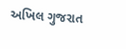અખિલ ગુજરાત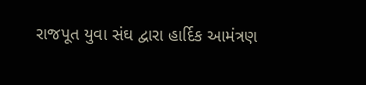રાજપૂત યુવા સંઘ દ્વારા હાર્દિક આમંત્રણ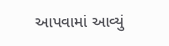આપવામાં આવ્યું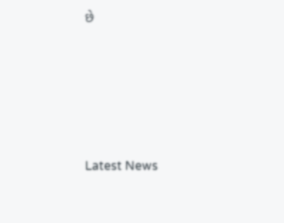છે






Latest News